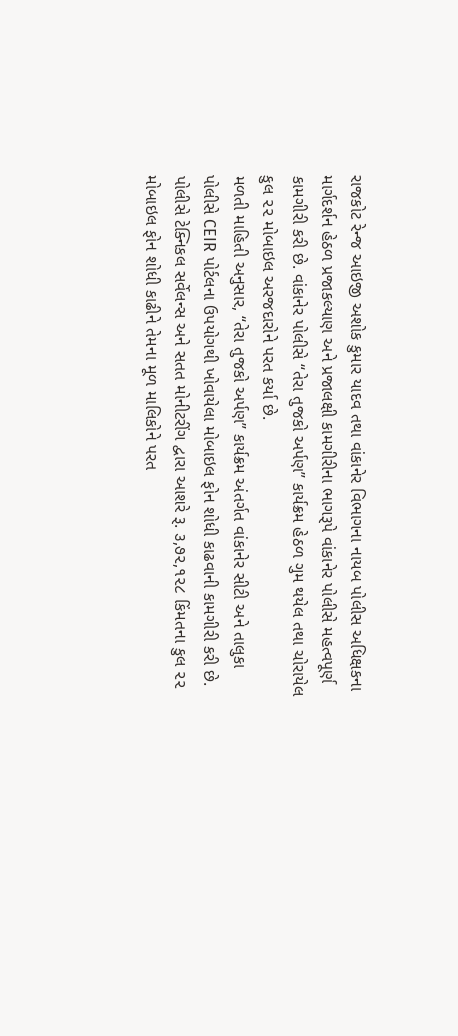રાજકોટ રેન્જ આઇજી અશોક કુમાર યાદવ તથા વાંકાનેર વિભાગના નાયબ પોલીસ અધિક્ષકના માર્ગદર્શન હેઠળ પ્રજાકલ્યાણ અને પ્રજાલક્ષી કામગીરીના ભાગરૂપે વાંકાનેર પોલીસે મહત્વપૂર્ણ કામગીરી કરી છે. વાંકાનેર પોલીસે “તેરા તુજકો અર્પણ” કાર્યક્રમ હેઠળ ગુમ થયેલ તથા ચોરાયેલ કુલ ૨૨ મોબાઇલ અરજદારોને પરત કર્યા છે.
મળતી માહિતી અનુસાર, “તેરા તુજકો અર્પણ” કાર્યક્રમ અંતર્ગત વાંકાનેર સીટી અને તાલુકા પોલીસે CEIR પોર્ટલના ઉપયોગથી ખોવાયેલા મોબાઇલ ફોન શોધી કાઢવાની કામગીરી કરી છે. પોલીસે ટેક્નિકલ સર્વેલન્સ અને સતત મોનીટરીંગ દ્વારા આશરે રૂ. ૩,૭૨,૧૨૮ કિંમતના કુલ ૨૨ મોબાઇલ ફોન શોધી કાઢીને તેમના મૂળ માલિકોને પરત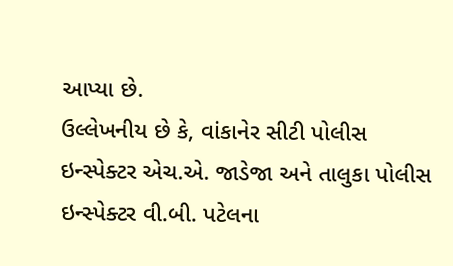આપ્યા છે.
ઉલ્લેખનીય છે કે, વાંકાનેર સીટી પોલીસ ઇન્સ્પેક્ટર એચ.એ. જાડેજા અને તાલુકા પોલીસ ઇન્સ્પેક્ટર વી.બી. પટેલના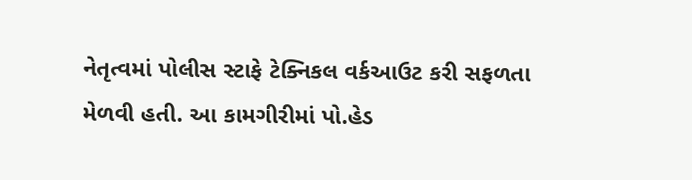નેતૃત્વમાં પોલીસ સ્ટાફે ટેક્નિકલ વર્કઆઉટ કરી સફળતા મેળવી હતી. આ કામગીરીમાં પો.હેડ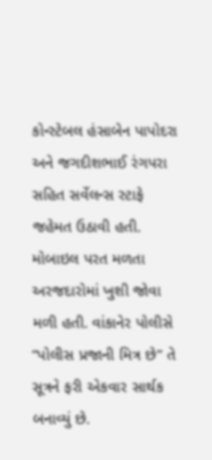કોન્સ્ટેબલ હંસાબેન પાપોદરા અને જગદીશભાઈ રંગપરા સહિત સર્વેલન્સ સ્ટાફે જહેમત ઉઠાવી હતી. મોબાઇલ પરત મળતા અરજદારોમાં ખુશી જોવા મળી હતી. વાંકાનેર પોલીસે “પોલીસ પ્રજાની મિત્ર છે” તે સૂત્રને ફરી એકવાર સાર્થક બનાવ્યું છે.